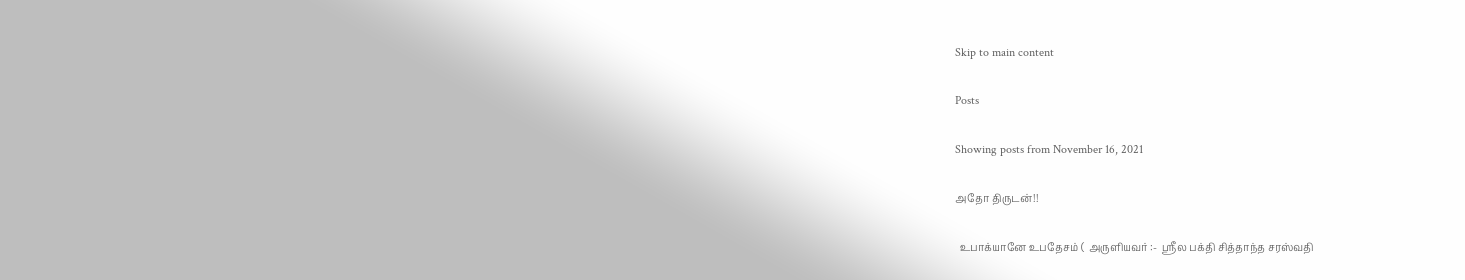Skip to main content

Posts

Showing posts from November 16, 2021

அதோ திருடன்!!

  உபாக்யானே உபதேசம் (  அருளியவர் :-  ஸ்ரீல பக்தி சித்தாந்த சரஸ்வதி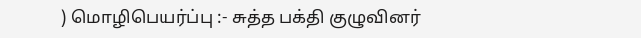) மொழிபெயர்ப்பு :- சுத்த பக்தி குழுவினர்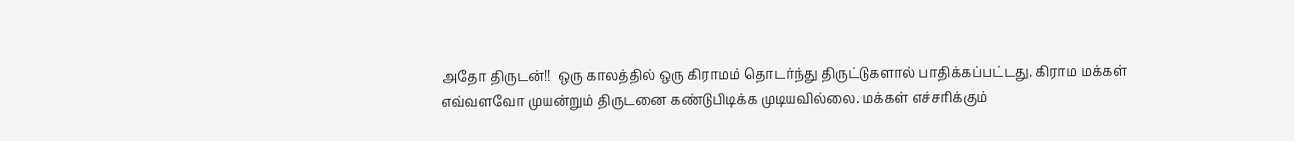அதோ திருடன்!!  ஒரு காலத்தில் ஒரு கிராமம் தொடர்ந்து திருட்டுகளால் பாதிக்கப்பட்டது. கிராம மக்கள் எவ்வளவோ முயன்றும் திருடனை கண்டுபிடிக்க முடியவில்லை. மக்கள் எச்சரிக்கும்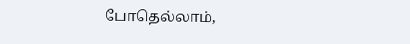போதெல்லாம்,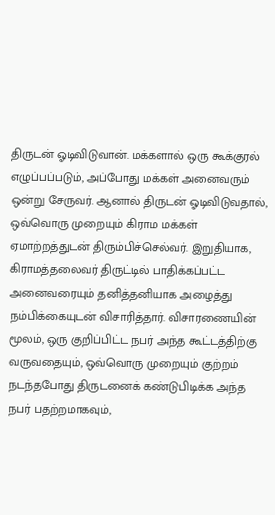திருடன் ஓடிவிடுவான். மக்களால் ஒரு கூக்குரல் எழுப்பப்படும், அப்போது மக்கள் அனைவரும் ஒன்று சேருவர். ஆனால் திருடன் ஓடிவிடுவதால், ஒவ்வொரு முறையும் கிராம மக்கள் ஏமாற்றத்துடன் திரும்பிச்செல்வர். இறுதியாக, கிராமத்தலைவர் திருட்டில் பாதிக்கப்பட்ட அனைவரையும் தனித்தனியாக அழைத்து நம்பிக்கையுடன் விசாரித்தார். விசாரணையின் மூலம், ஒரு குறிப்பிட்ட நபர் அந்த கூட்டத்திற்கு  வருவதையும், ஒவ்வொரு முறையும் குற்றம் நடந்தபோது திருடனைக் கண்டுபிடிக்க அந்த நபர் பதற்றமாகவும்,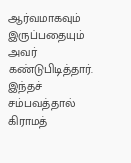ஆர்வமாகவும் இருப்பதையும் அவர் கண்டுபிடித்தார். இந்தச் சம்பவத்தால் கிராமத்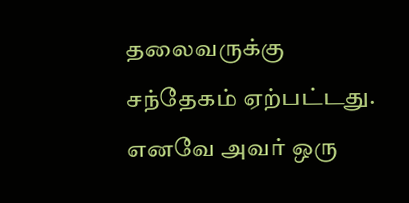தலைவருக்கு சந்தேகம் ஏற்பட்டது. எனவே அவர் ஒரு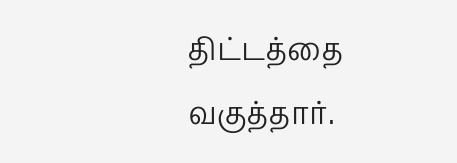திட்டத்தை வகுத்தார்.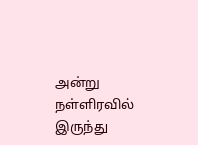அன்று நள்ளிரவில் இருந்து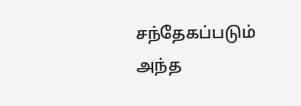சந்தேகப்படும் அந்த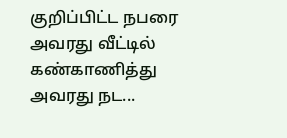குறிப்பிட்ட நபரை அவரது வீட்டில் கண்காணித்து அவரது நட...